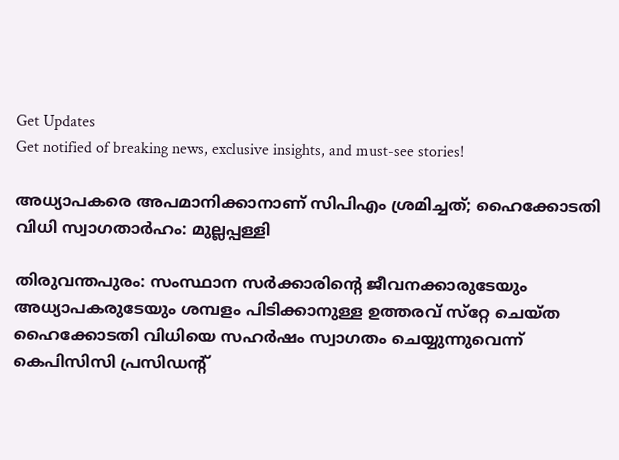Get Updates
Get notified of breaking news, exclusive insights, and must-see stories!

അധ്യാപകരെ അപമാനിക്കാനാണ് സിപിഎം ശ്രമിച്ചത്; ഹൈക്കോടതി വിധി സ്വാഗതാര്‍ഹം: മുല്ലപ്പള്ളി

തിരുവന്തപുരം: സംസ്ഥാന സര്‍ക്കാരിന്റെ ജീവനക്കാരുടേയും അധ്യാപകരുടേയും ശമ്പളം പിടിക്കാനുള്ള ഉത്തരവ് സ്‌റ്റേ ചെയ്ത ഹൈക്കോടതി വിധിയെ സഹര്‍ഷം സ്വാഗതം ചെയ്യുന്നുവെന്ന് കെപിസിസി പ്രസിഡന്‍റ്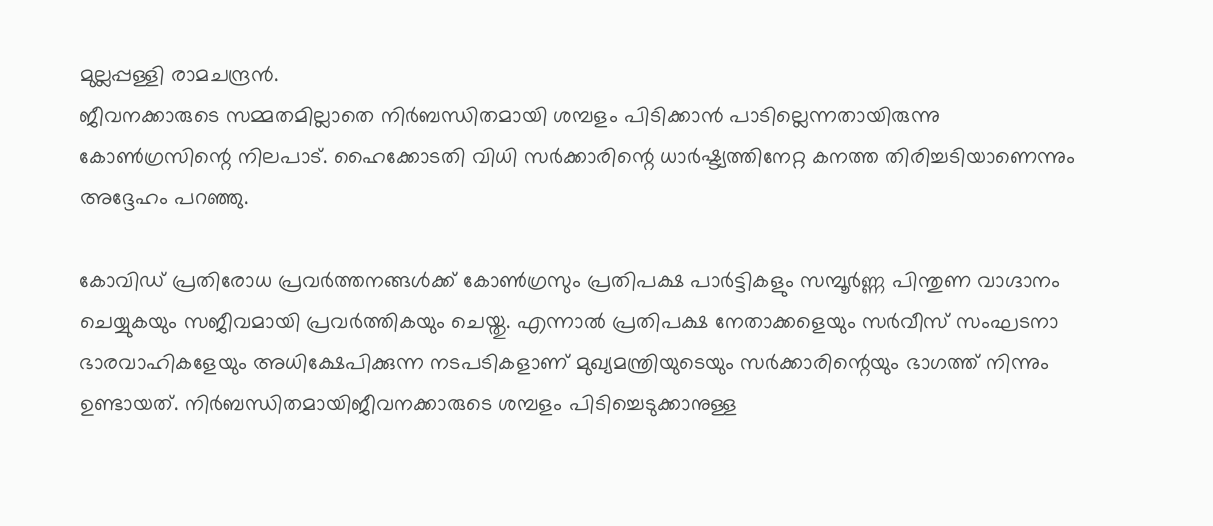മുല്ലപ്പള്ളി രാമചന്ദ്രന്‍.
ജീവനക്കാരുടെ സമ്മതമില്ലാതെ നിര്‍ബന്ധിതമായി ശമ്പളം പിടിക്കാന്‍ പാടില്ലെന്നതായിരുന്നു കോണ്‍ഗ്രസിന്റെ നിലപാട്. ഹൈക്കോടതി വിധി സര്‍ക്കാരിന്റെ ധാര്‍ഷ്ട്യത്തിനേറ്റ കനത്ത തിരിച്ചടിയാണെന്നും അദ്ദേഹം പറഞ്ഞു.

കോവിഡ് പ്രതിരോധ പ്രവര്‍ത്തനങ്ങള്‍ക്ക് കോണ്‍ഗ്രസും പ്രതിപക്ഷ പാര്‍ട്ടികളും സമ്പൂര്‍ണ്ണ പിന്തുണ വാഗ്ദാനം ചെയ്യുകയും സജീവമായി പ്രവര്‍ത്തികയും ചെയ്തു. എന്നാല്‍ പ്രതിപക്ഷ നേതാക്കളെയും സര്‍വീസ് സംഘടനാ ഭാരവാഹികളേയും അധിക്ഷേപിക്കുന്ന നടപടികളാണ് മുഖ്യമന്ത്രിയുടെയും സര്‍ക്കാരിന്റെയും ഭാഗത്ത് നിന്നും ഉണ്ടായത്. നിര്‍ബന്ധിതമായിജീവനക്കാരുടെ ശമ്പളം പിടിച്ചെടുക്കാനുള്ള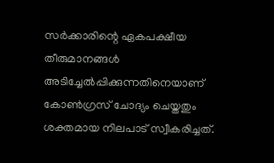സര്‍ക്കാരിന്റെ ഏകപക്ഷീയ തീരുമാനങ്ങള്‍ അടിച്ചേല്‍പ്പിക്കുന്നതിനെയാണ് കോണ്‍ഗ്രസ് ചോദ്യം ചെയ്തതും ശക്തമായ നിലപാട് സ്വീകരിച്ചത്.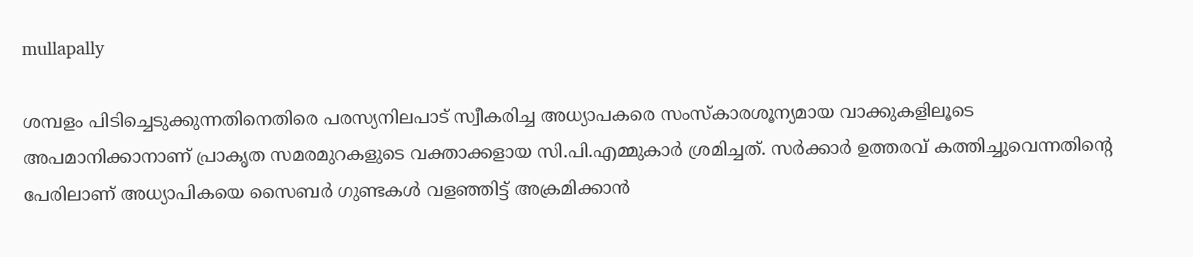mullapally

ശമ്പളം പിടിച്ചെടുക്കുന്നതിനെതിരെ പരസ്യനിലപാട് സ്വീകരിച്ച അധ്യാപകരെ സംസ്‌കാരശൂന്യമായ വാക്കുകളിലൂടെ അപമാനിക്കാനാണ് പ്രാകൃത സമരമുറകളുടെ വക്താക്കളായ സി.പി.എമ്മുകാര്‍ ശ്രമിച്ചത്. സര്‍ക്കാര്‍ ഉത്തരവ് കത്തിച്ചുവെന്നതിന്റെ പേരിലാണ് അധ്യാപികയെ സൈബര്‍ ഗുണ്ടകള്‍ വളഞ്ഞിട്ട് അക്രമിക്കാന്‍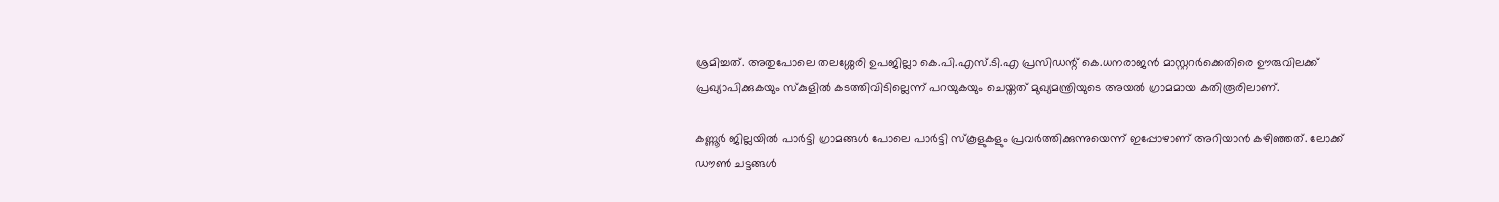ശ്രമിച്ചത്. അതുപോലെ തലശ്ശേരി ഉപജില്ലാ കെ.പി.എസ്.ടി.എ പ്രസിഡന്റ് കെ.ധനരാജന്‍ മാസ്റ്ററര്‍ക്കെതിരെ ഊരുവിലക്ക് പ്രഖ്യാപിക്കുകയും സ്‌കുളില്‍ കടത്തിവിടില്ലെന്ന് പറയുകയും ചെയ്തത് മുഖ്യമന്ത്രിയുടെ അയല്‍ ഗ്രാമമായ കതിരൂരിലാണ്.

കണ്ണൂര്‍ ജില്ലയില്‍ പാര്‍ട്ടി ഗ്രാമങ്ങള്‍ പോലെ പാര്‍ട്ടി സ്‌കൂളുകളും പ്രവര്‍ത്തിക്കുന്നുയെന്ന് ഇപ്പോഴാണ് അറിയാന്‍ കഴിഞ്ഞത്. ലോക്ക് ഡൗണ്‍ ചട്ടങ്ങള്‍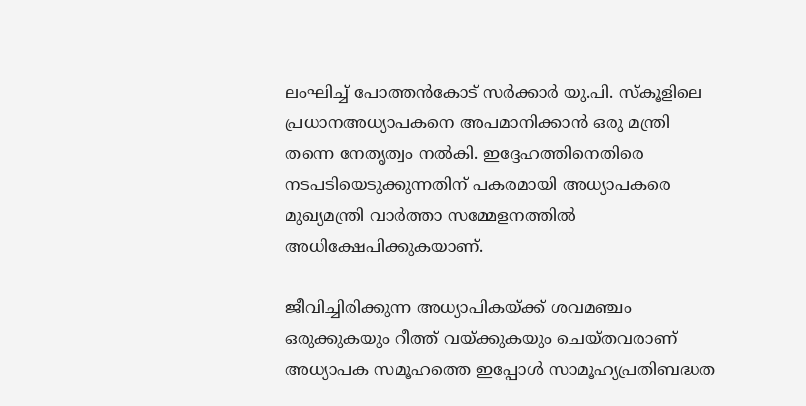ലംഘിച്ച് പോത്തന്‍കോട് സര്‍ക്കാര്‍ യു.പി. സ്‌കൂളിലെ പ്രധാനഅധ്യാപകനെ അപമാനിക്കാന്‍ ഒരു മന്ത്രി തന്നെ നേതൃത്വം നല്‍കി. ഇദ്ദേഹത്തിനെതിരെ നടപടിയെടുക്കുന്നതിന് പകരമായി അധ്യാപകരെ മുഖ്യമന്ത്രി വാര്‍ത്താ സമ്മേളനത്തില്‍ അധിക്ഷേപിക്കുകയാണ്.

ജീവിച്ചിരിക്കുന്ന അധ്യാപികയ്ക്ക് ശവമഞ്ചം ഒരുക്കുകയും റീത്ത് വയ്ക്കുകയും ചെയ്തവരാണ് അധ്യാപക സമൂഹത്തെ ഇപ്പോള്‍ സാമൂഹ്യപ്രതിബദ്ധത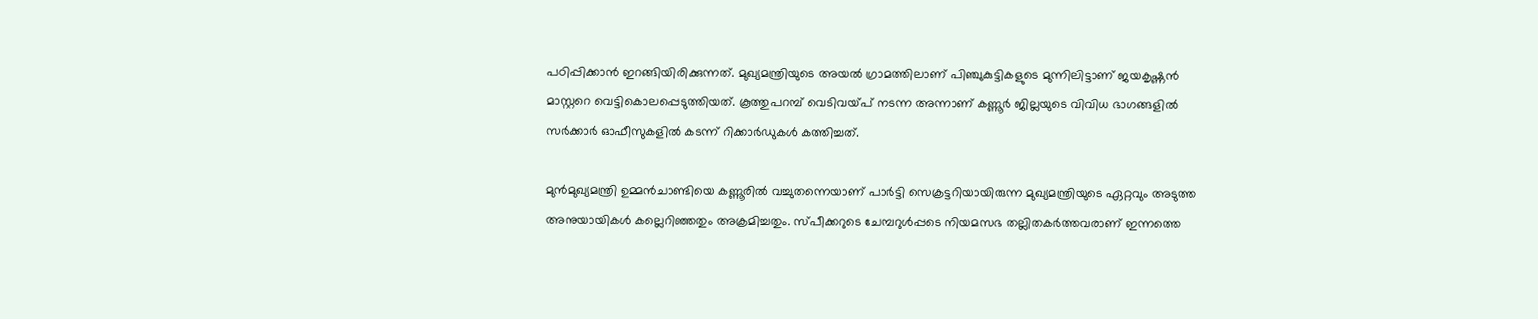പഠിപ്പിക്കാന്‍ ഇറങ്ങിയിരിക്കുന്നത്. മുഖ്യമന്ത്രിയുടെ അയല്‍ ഗ്രാമത്തിലാണ് പിഞ്ചുകുട്ടികളുടെ മുന്നിലിട്ടാണ് ജയകൃഷ്ണന്‍ മാസ്റ്ററെ വെട്ടികൊലപ്പെടുത്തിയത്. കൂത്തുപറമ്പ് വെടിവയ്പ് നടന്ന അന്നാണ് കണ്ണൂര്‍ ജില്ലയുടെ വിവിധ ഭാഗങ്ങളില്‍ സര്‍ക്കാര്‍ ഓഫീസുകളില്‍ കടന്ന് റിക്കാര്‍ഡുകള്‍ കത്തിച്ചത്.

മുന്‍മുഖ്യമന്ത്രി ഉമ്മന്‍ചാണ്ടിയെ കണ്ണൂരിൽ വച്ചുതന്നെയാണ് പാര്‍ട്ടി സെക്രട്ടറിയായിരുന്ന മുഖ്യമന്ത്രിയുടെ ഏറ്റവും അടുത്ത അനുയായികള്‍ കല്ലെറിഞ്ഞതും അക്രമിച്ചതും. സ്പീക്കറുടെ ചേമ്പറുള്‍പ്പടെ നിയമസഭ തല്ലിതകര്‍ത്തവരാണ് ഇന്നത്തെ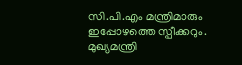സി.പി.എം മന്ത്രിമാരും ഇപ്പോഴത്തെ സ്പീക്കറും. മുഖ്യമന്ത്രി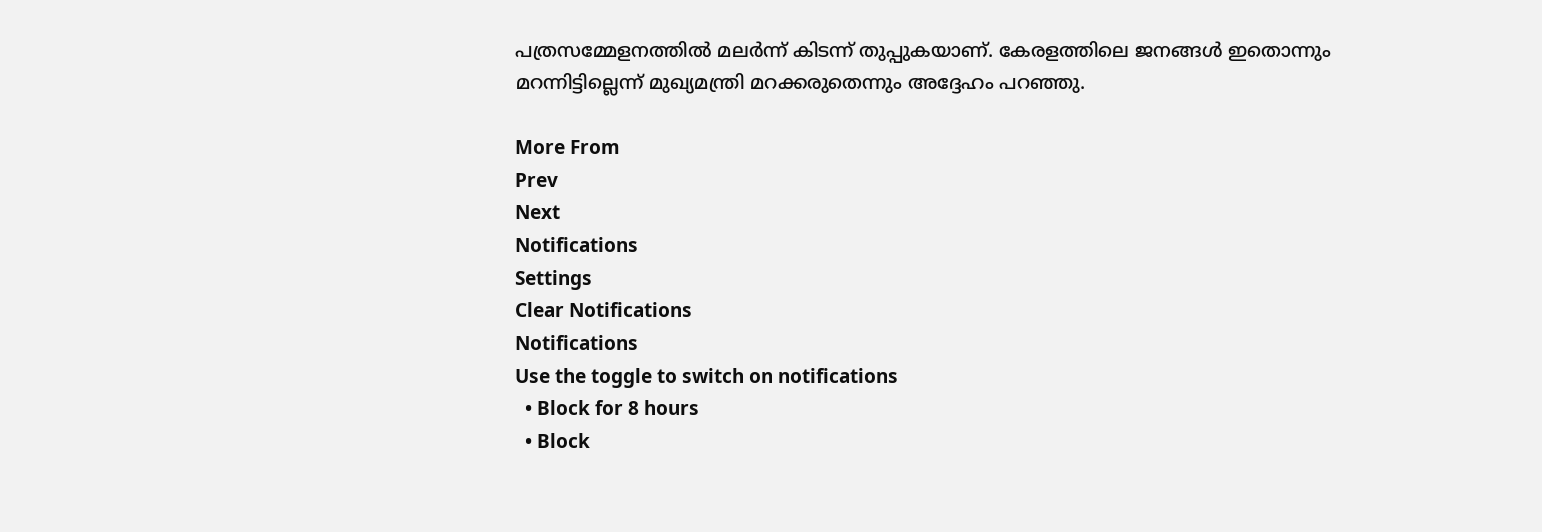പത്രസമ്മേളനത്തില്‍ മലര്‍ന്ന് കിടന്ന് തുപ്പുകയാണ്. കേരളത്തിലെ ജനങ്ങള്‍ ഇതൊന്നും മറന്നിട്ടില്ലെന്ന് മുഖ്യമന്ത്രി മറക്കരുതെന്നും അദ്ദേഹം പറഞ്ഞു.

More From
Prev
Next
Notifications
Settings
Clear Notifications
Notifications
Use the toggle to switch on notifications
  • Block for 8 hours
  • Block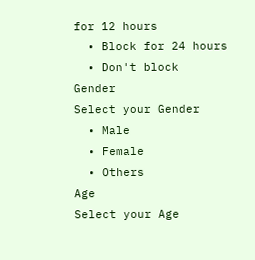for 12 hours
  • Block for 24 hours
  • Don't block
Gender
Select your Gender
  • Male
  • Female
  • Others
Age
Select your Age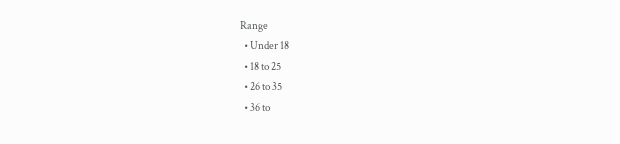Range
  • Under 18
  • 18 to 25
  • 26 to 35
  • 36 to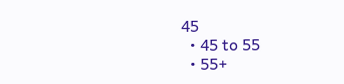45
  • 45 to 55
  • 55+